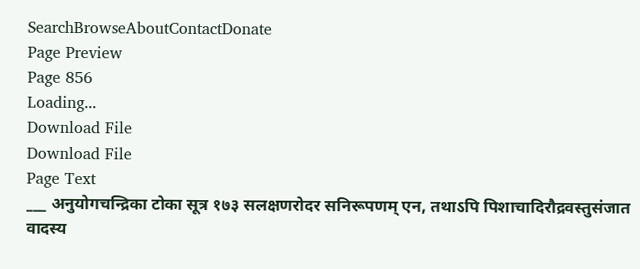SearchBrowseAboutContactDonate
Page Preview
Page 856
Loading...
Download File
Download File
Page Text
___ अनुयोगचन्द्रिका टोका सूत्र १७३ सलक्षणरोदर सनिरूपणम् एन, तथाऽपि पिशाचादिरौद्रवस्तुसंजात वादस्य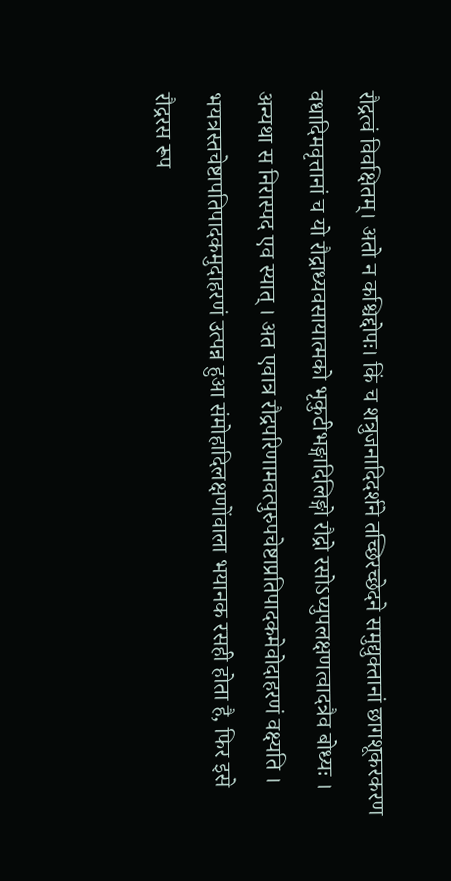रौद्रत्वं विवक्षितम्। अतो न कश्चिद्दोपः। किं च शत्रुजनादिदर्शने तच्छिरच्छेदने समुद्युक्तानां छागशूकरकरण वधादिमवृत्तानां च यो रौद्राध्यवसायात्मको भृकुटीभङ्गादिलिङ्गो रौद्रो रसोऽप्युपलक्षणत्वादत्रैव बोध्यः । अन्यथा स निरास्पद एव स्यात् । अत एवात्र रौद्रपरिणामवत्पुरुपचेष्टाप्रतिपादकमेवोदाहरणं वक्ष्यति । भयत्रस्तचेष्टापतिपादकमुदाहरणं उत्पन्न हुआ संमोहादिलक्षणोंवाला भयानक रसही होता है, फिर इसे रौद्ररस रूप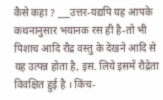कैसे कहा ? ___उत्तर-यद्यपि यह आपके कथनानुसार भयानक रस ही है-तो भी पिशाच आदि रौद्र वस्तु के देखने आदि से यह उत्पन्न होता है, इस. लिये इसमें रौद्रेता विवक्षित हुई है । किंच-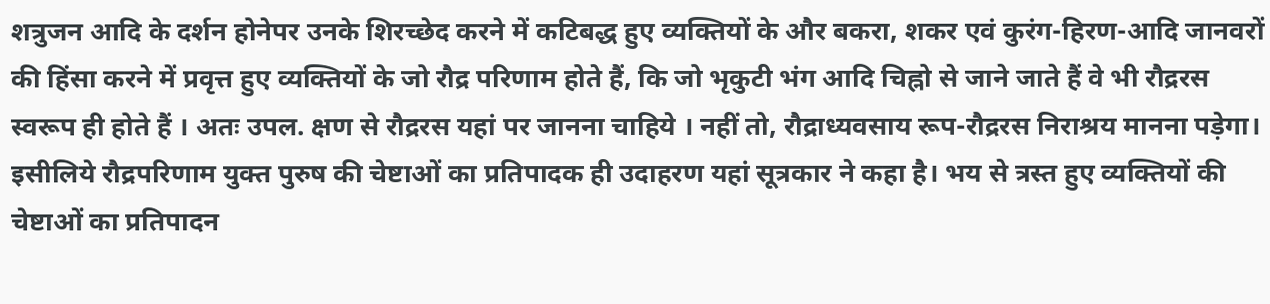शत्रुजन आदि के दर्शन होनेपर उनके शिरच्छेद करने में कटिबद्ध हुए व्यक्तियों के और बकरा, शकर एवं कुरंग-हिरण-आदि जानवरों की हिंसा करने में प्रवृत्त हुए व्यक्तियों के जो रौद्र परिणाम होते हैं, कि जो भृकुटी भंग आदि चिह्नो से जाने जाते हैं वे भी रौद्ररस स्वरूप ही होते हैं । अतः उपल. क्षण से रौद्ररस यहां पर जानना चाहिये । नहीं तो, रौद्राध्यवसाय रूप-रौद्ररस निराश्रय मानना पड़ेगा। इसीलिये रौद्रपरिणाम युक्त पुरुष की चेष्टाओं का प्रतिपादक ही उदाहरण यहां सूत्रकार ने कहा है। भय से त्रस्त हुए व्यक्तियों की चेष्टाओं का प्रतिपादन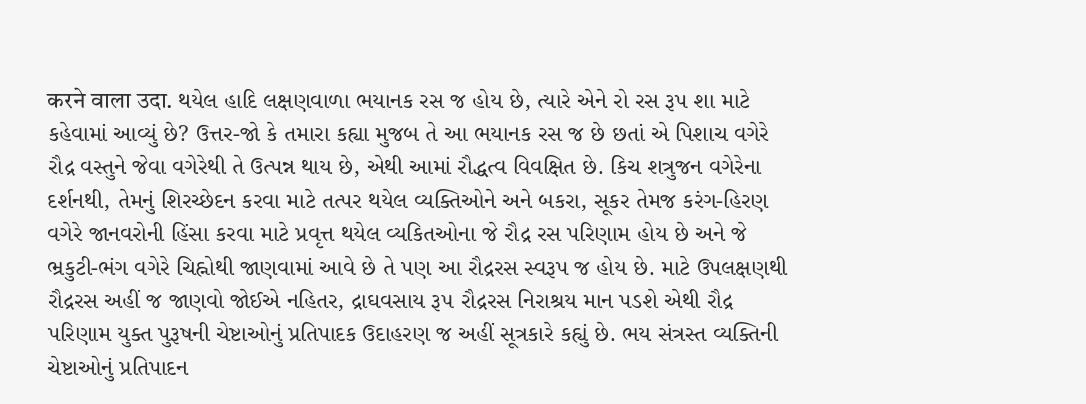करने वाला उदा. થયેલ હાદિ લક્ષણવાળા ભયાનક રસ જ હોય છે, ત્યારે એને રો રસ રૂપ શા માટે કહેવામાં આવ્યું છે? ઉત્તર-જો કે તમારા કહ્યા મુજબ તે આ ભયાનક રસ જ છે છતાં એ પિશાચ વગેરે રૌદ્ર વસ્તુને જેવા વગેરેથી તે ઉત્પન્ન થાય છે, એથી આમાં રૌદ્ધત્વ વિવક્ષિત છે. કિચ શત્રુજન વગેરેના દર્શનથી, તેમનું શિરચ્છેદન કરવા માટે તત્પર થયેલ વ્યક્તિઓને અને બકરા, સૂકર તેમજ કરંગ-હિરણ વગેરે જાનવરોની હિંસા કરવા માટે પ્રવૃત્ત થયેલ વ્યકિતઓના જે રૌદ્ર રસ પરિણામ હોય છે અને જે ભ્રકુટી-ભંગ વગેરે ચિહ્નોથી જાણવામાં આવે છે તે પણ આ રૌદ્રરસ સ્વરૂપ જ હોય છે. માટે ઉપલક્ષણથી રૌદ્રરસ અહીં જ જાણવો જોઈએ નહિતર, દ્રાઘવસાય રૂ૫ રૌદ્રરસ નિરાશ્રય માન પડશે એથી રૌદ્ર પરિણામ યુક્ત પુરૂષની ચેષ્ટાઓનું પ્રતિપાદક ઉદાહરણ જ અહીં સૂત્રકારે કહ્યું છે. ભય સંત્રસ્ત વ્યક્તિની ચેષ્ટાઓનું પ્રતિપાદન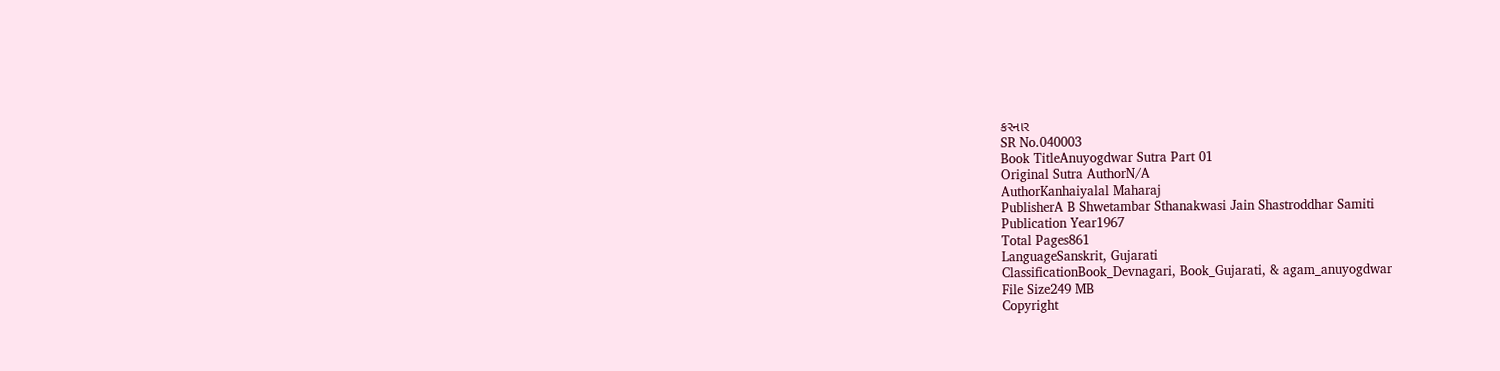કરનાર
SR No.040003
Book TitleAnuyogdwar Sutra Part 01
Original Sutra AuthorN/A
AuthorKanhaiyalal Maharaj
PublisherA B Shwetambar Sthanakwasi Jain Shastroddhar Samiti
Publication Year1967
Total Pages861
LanguageSanskrit, Gujarati
ClassificationBook_Devnagari, Book_Gujarati, & agam_anuyogdwar
File Size249 MB
Copyright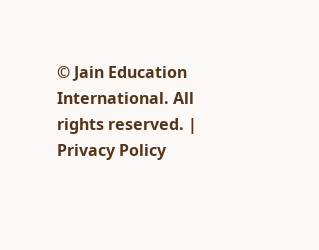© Jain Education International. All rights reserved. | Privacy Policy